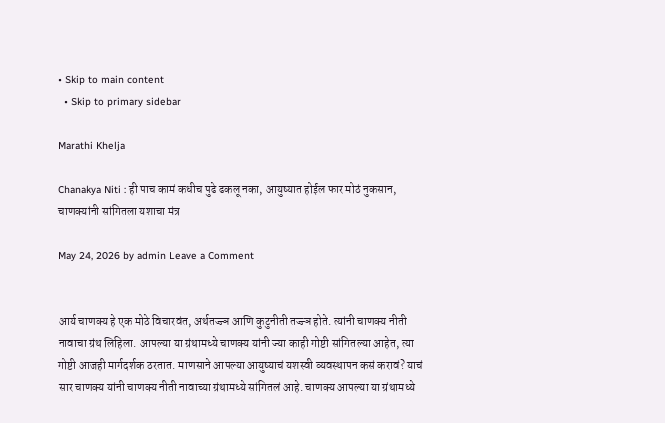• Skip to main content
  • Skip to primary sidebar

Marathi Khelja

Chanakya Niti : ही पाच कामं कधीच पुढे ढकलू नका, आयुष्यात होईल फार मोठं नुकसान, चाणक्यांनी सांगितला यशाचा मंत्र

May 24, 2026 by admin Leave a Comment


आर्य चाणक्य हे एक मोठे विचारवंत, अर्थतज्ज्ञ आणि कुटुनीती तज्ज्ञ होते. त्यांनी चाणक्य नीती नावाचा ग्रंथ लिहिला. आपल्या या ग्रंथामध्ये चाणक्य यांनी ज्या काही गोष्टी सांगितल्या आहेत, त्या गोष्टी आजही मार्गदर्शक ठरतात. माणसाने आपल्या आयुष्याचं यशस्वी व्यवस्थापन कसं करावं? याचं सार चाणक्य यांनी चाणक्य नीती नावाच्या ग्रंथामध्ये सांगितलं आहे. चाणक्य आपल्या या ग्रंथामध्ये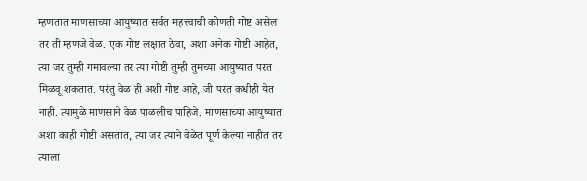म्हणतात माणसाच्या आयुष्यात सर्वत महत्त्वाची कोणती गोष्ट असेल तर ती म्हणजे वेळ. एक गोष्ट लक्षात ठेवा, अशा अनेक गोष्टी आहेत, त्या जर तुम्ही गमावल्या तर त्या गोष्टी तुम्ही तुमच्या आयुष्यात परत मिळवू शकतात. परंतु वेळ ही अशी गोष्ट आहे, जी परत कधीही येत नाही. त्यामुळे माणसाने वेळ पाळलीच पाहिजे. माणसाच्या आयुष्यात अशा काही गोष्टी असतात, त्या जर त्याने वेळेत पूर्ण केल्या नाहीत तर त्याला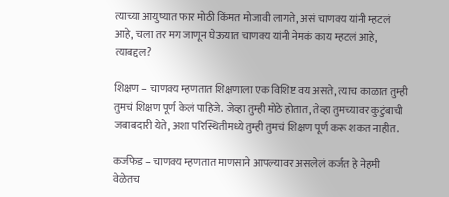त्याच्या आयुष्यात फार मोठी किंमत मोजावी लागते, असं चाणक्य यांनी म्हटलं आहे, चला तर मग जाणून घेऊयात चाणक्य यांनी नेमकं काय म्हटलं आहे, त्याबद्दल?

शिक्षण – चाणक्य म्हणतात शिक्षणाला एक विशिष्ट वय असते, त्याच काळात तुम्ही तुमचं शिक्षण पूर्ण केलं पाहिजे. जेव्हा तुम्ही मोठे होतात, तेव्हा तुमच्यावर कुटुंबाची जबाबदारी येते, अशा परिस्थितीमध्ये तुम्ही तुमचं शिक्षण पूर्ण करू शकत नाहीत.

कर्जफेड – चाणक्य म्हणतात माणसाने आपल्यावर असलेलं कर्जत हे नेहमी वेळेतच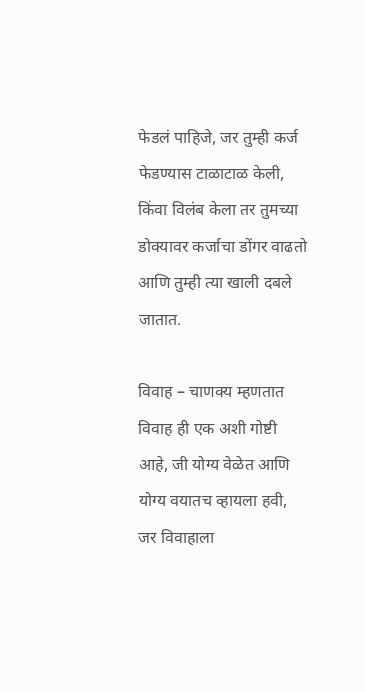फेडलं पाहिजे, जर तुम्ही कर्ज फेडण्यास टाळाटाळ केली, किंवा विलंब केला तर तुमच्या डोक्यावर कर्जाचा डोंगर वाढतो आणि तुम्ही त्या खाली दबले जातात.

विवाह – चाणक्य म्हणतात विवाह ही एक अशी गोष्टी आहे, जी योग्य वेळेत आणि योग्य वयातच व्हायला हवी, जर विवाहाला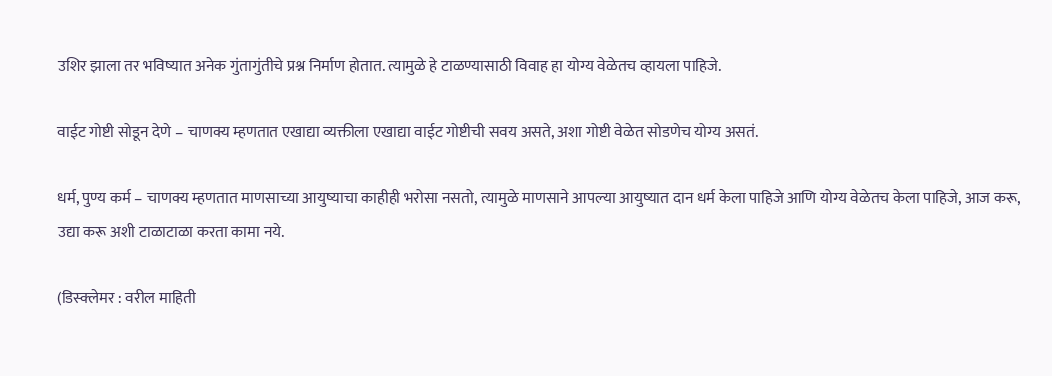उशिर झाला तर भविष्यात अनेक गुंतागुंतीचे प्रश्न निर्माण होतात. त्यामुळे हे टाळण्यासाठी विवाह हा योग्य वेळेतच व्हायला पाहिजे.

वाईट गोष्टी सोडून देणे – चाणक्य म्हणतात एखाद्या व्यक्तीला एखाद्या वाईट गोष्टीची सवय असते, अशा गोष्टी वेळेत सोडणेच योग्य असतं.

धर्म, पुण्य कर्म – चाणक्य म्हणतात माणसाच्या आयुष्याचा काहीही भरोसा नसतो, त्यामुळे माणसाने आपल्या आयुष्यात दान धर्म केला पाहिजे आणि योग्य वेळेतच केला पाहिजे, आज करू, उद्या करू अशी टाळाटाळा करता कामा नये.

(डिस्क्लेमर : वरील माहिती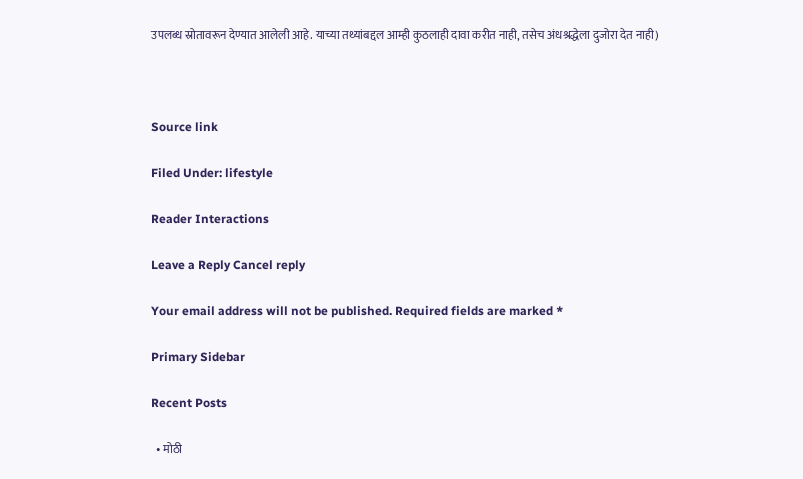उपलब्ध स्रोतावरून देण्यात आलेली आहे. याच्या तथ्यांबद्दल आम्ही कुठलाही दावा करीत नाही, तसेच अंधश्रद्धेला दुजोरा देत नाही)



Source link

Filed Under: lifestyle

Reader Interactions

Leave a Reply Cancel reply

Your email address will not be published. Required fields are marked *

Primary Sidebar

Recent Posts

  • मोठी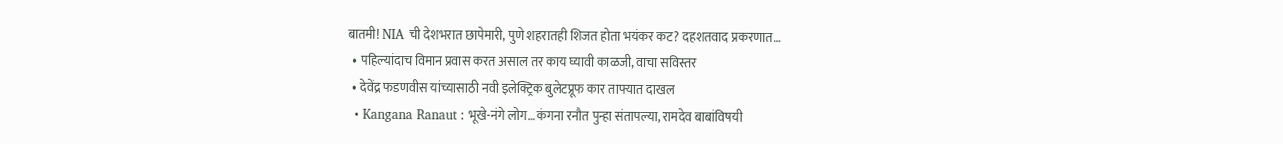बातमी! NIA ची देशभरात छापेमारी, पुणे शहरातही शिजत होता भयंकर कट? दहशतवाद प्रकरणात…
  • पहिल्यांदाच विमान प्रवास करत असाल तर काय घ्यावी काळजी, वाचा सविस्तर
  • देवेंद्र फडणवीस यांच्यासाठी नवी इलेक्ट्रिक बुलेटप्रूफ कार ताफ्यात दाखल
  • Kangana Ranaut : भूखे-नंगे लोग…कंगना रनौत पुन्हा संतापल्या, रामदेव बाबांविषयी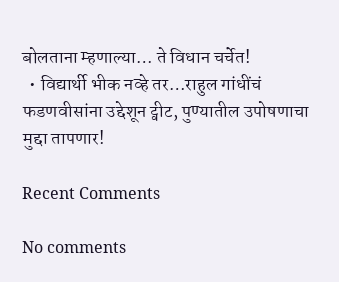बोलताना म्हणाल्या… ते विधान चर्चेत!
  • विद्यार्थी भीक नव्हे तर…राहुल गांधींचं फडणवीसांना उद्देशून ट्वीट, पुण्यातील उपोषणाचा मुद्दा तापणार!

Recent Comments

No comments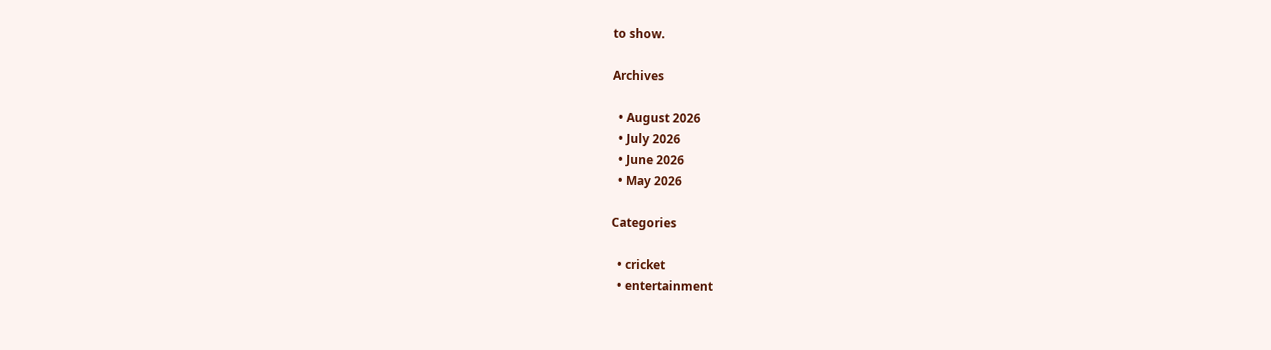to show.

Archives

  • August 2026
  • July 2026
  • June 2026
  • May 2026

Categories

  • cricket
  • entertainment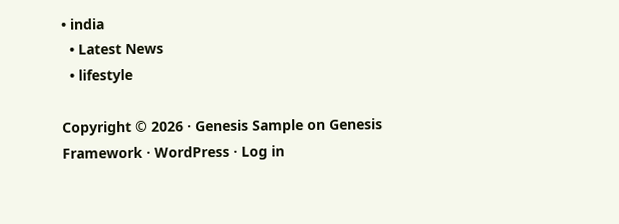• india
  • Latest News
  • lifestyle

Copyright © 2026 · Genesis Sample on Genesis Framework · WordPress · Log in